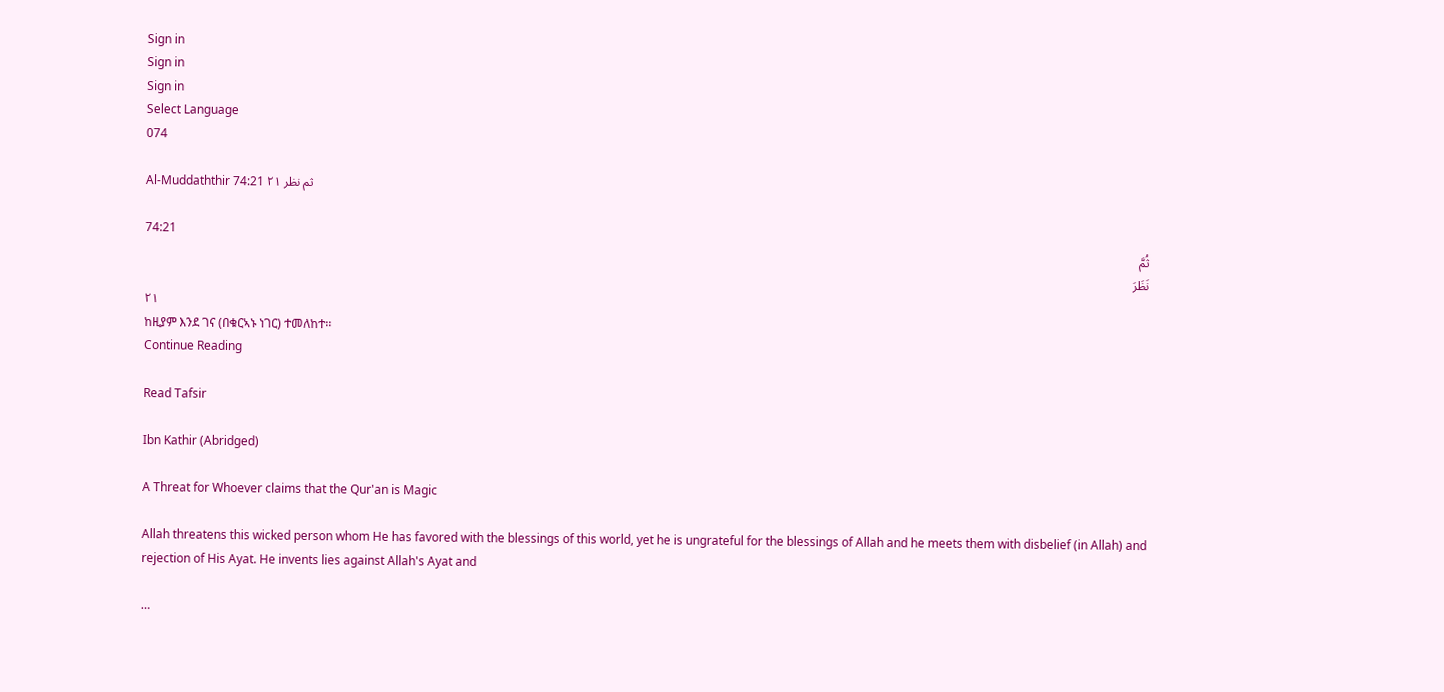Sign in
Sign in
Sign in
Select Language
074

Al-Muddaththir 74:21 ثم نظر ٢١

74:21
ثُمَّ
نَظَرَ
٢١
ከዚያም እንደ ገና (በቁርኣኑ ነገር) ተመለከተ፡፡
Continue Reading

Read Tafsir

Ibn Kathir (Abridged)

A Threat for Whoever claims that the Qur'an is Magic

Allah threatens this wicked person whom He has favored with the blessings of this world, yet he is ungrateful for the blessings of Allah and he meets them with disbelief (in Allah) and rejection of His Ayat. He invents lies against Allah's Ayat and

…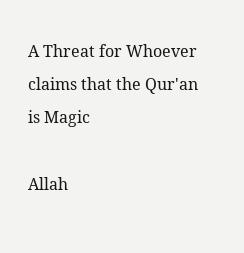A Threat for Whoever claims that the Qur'an is Magic

Allah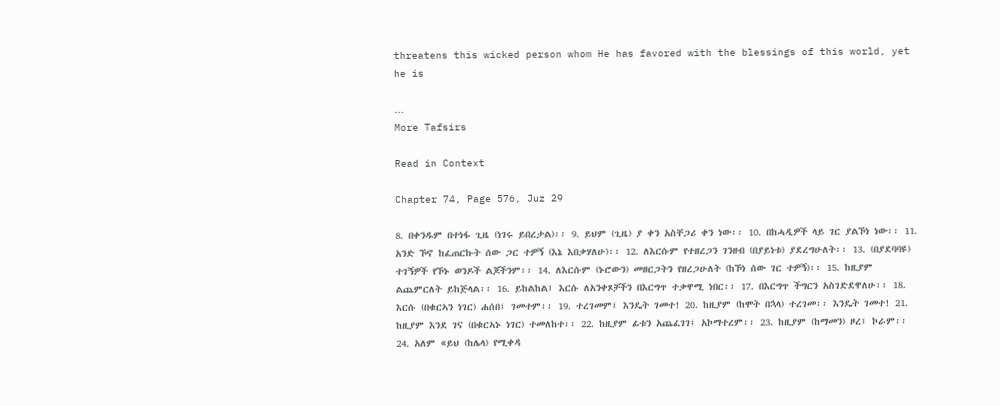threatens this wicked person whom He has favored with the blessings of this world, yet he is

…
More Tafsirs

Read in Context

Chapter 74, Page 576, Juz 29

8. በቀንዱም በተነፋ ጊዜ (ነገሩ ይበረታል)፡፡ 9. ይህም (ጊዜ) ያ ቀን አስቸጋሪ ቀን ነው፡፡ 10. በከሓዲዎች ላይ ገር ያልኾነ ነው፡፡ 11. አንድ ኾኖ ከፈጠርኩት ሰው ጋር ተዎኝ (እኔ እበቃሃለሁ)፡፡ 12. ለእርሱም የተዘረጋን ገንዘብ (በያይነቱ) ያደረግሁለት፡፡ 13. (በያደባባዩ) ተገኝዎች የኾኑ ወንዶች ልጆችንም፡፡ 14. ለእርሱም (ኑሮውን) መዘርጋትን የዘረጋሁለት (ከኾነ ሰው ገር ተዎኝ)፡፡ 15. ከዚያም ልጨምርለት ይከጅላል፡፡ 16. ይከልከል፤ እርሱ ለአንቀጾቻችን በእርግጥ ተቃዋሚ ነበር፡፡ 17. በእርግጥ ችግርን አስገድደዋለሁ፡፡ 18. እርሱ (በቁርኣን ነገር) ሐሰበ፤ ገመተም፡፡ 19. ተረገመም፤ እንዴት ገመተ! 20. ከዚያም (ከሞት በኋላ) ተረገመ፡፡ እንዴት ገመተ! 21. ከዚያም እንደ ገና (በቁርኣኑ ነገር) ተመለከተ፡፡ 22. ከዚያም ፊቱን አጨፈገገ፤ አኮማተረም፡፡ 23. ከዚያም (ከማመን) ዞረ፤ ኮራም፡፡ 24. አለም «ይህ (ከሌላ) የሚቀዳ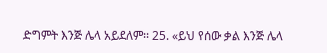ድግምት እንጅ ሌላ አይደለም፡፡ 25. «ይህ የሰው ቃል እንጅ ሌላ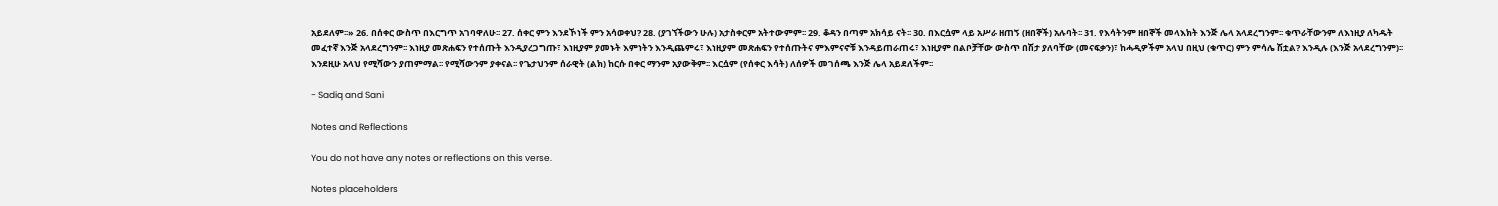አይደለም፡፡» 26. በሰቀር ውስጥ በእርግጥ አገባዋለሁ፡፡ 27. ሰቀር ምን እንደኾነች ምን አሳወቀህ? 28. (ያገኘችውን ሁሉ) አታስቀርም አትተውምም፡፡ 29. ቆዳን በጣም አክሳይ ናት፡፡ 30. በእርሷም ላይ አሥራ ዘጠኝ (ዘበኞች) አሉባት፡፡ 31. የእሳትንም ዘበኞች መላእክት እንጅ ሌላ አላደረግንም፡፡ ቁጥራቸውንም ለእነዚያ ለካዱት መፈተኛ እንጅ አላደረግንም፡፡ እነዚያ መጽሐፍን የተሰጡት እንዲያረጋግጡ፣ እነዚያም ያመኑት እምነትን እንዲጨምሩ፣ እነዚያም መጽሐፍን የተሰጡትና ምእምናኖቹ እንዳይጠራጠሩ፣ እነዚያም በልቦቻቸው ውስጥ በሽታ ያለባቸው (መናፍቃን)፣ ከሓዲዎችም አላህ በዚህ (ቁጥር) ምን ምሳሌ ሽቷል? እንዲሉ (እንጅ አላደረግንም)፡፡ እንደዚሁ አላህ የሚሻውን ያጠምማል፡፡ የሚሻውንም ያቀናል፡፡ የጌታህንም ሰራዊት (ልክ) ከርሱ በቀር ማንም አያውቅም፡፡ እርሷም (የሰቀር እሳት) ለሰዎች መገሰጫ እንጅ ሌላ አይደለችም፡፡

- Sadiq and Sani

Notes and Reflections

You do not have any notes or reflections on this verse.

Notes placeholders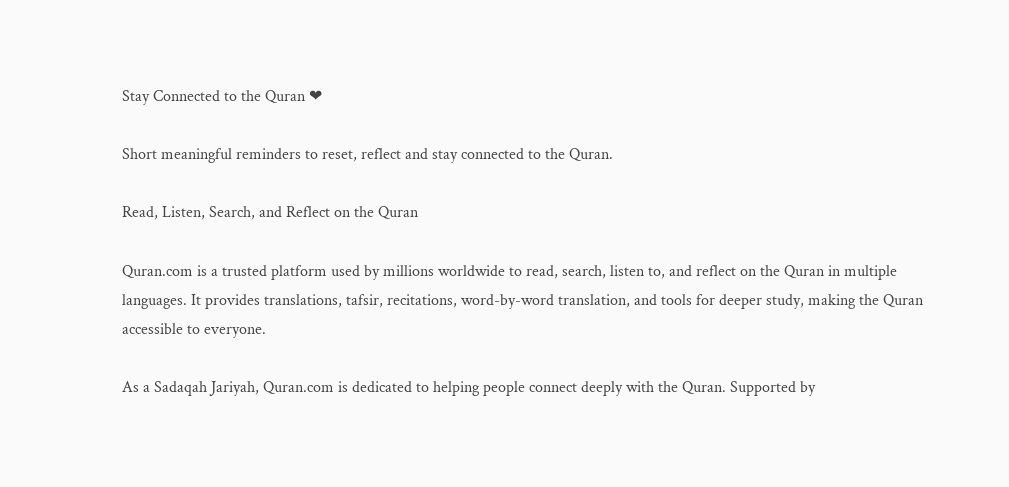Stay Connected to the Quran ❤

Short meaningful reminders to reset, reflect and stay connected to the Quran.

Read, Listen, Search, and Reflect on the Quran

Quran.com is a trusted platform used by millions worldwide to read, search, listen to, and reflect on the Quran in multiple languages. It provides translations, tafsir, recitations, word-by-word translation, and tools for deeper study, making the Quran accessible to everyone.

As a Sadaqah Jariyah, Quran.com is dedicated to helping people connect deeply with the Quran. Supported by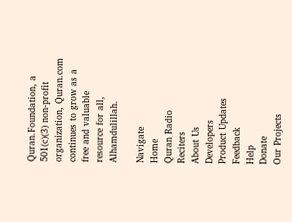Quran.Foundation, a 501(c)(3) non-profit organization, Quran.com continues to grow as a free and valuable resource for all, Alhamdulillah.

Navigate
Home
Quran Radio
Reciters
About Us
Developers
Product Updates
Feedback
Help
Donate
Our Projects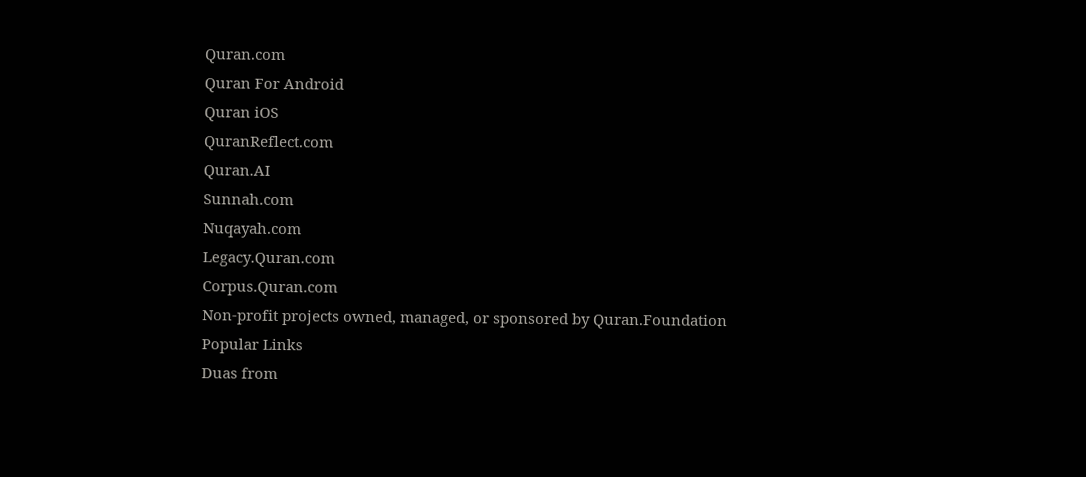Quran.com
Quran For Android
Quran iOS
QuranReflect.com
Quran.AI
Sunnah.com
Nuqayah.com
Legacy.Quran.com
Corpus.Quran.com
Non-profit projects owned, managed, or sponsored by Quran.Foundation
Popular Links
Duas from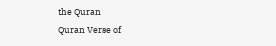the Quran
Quran Verse of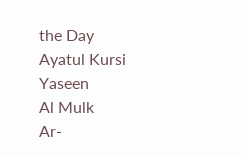the Day
Ayatul Kursi
Yaseen
Al Mulk
Ar-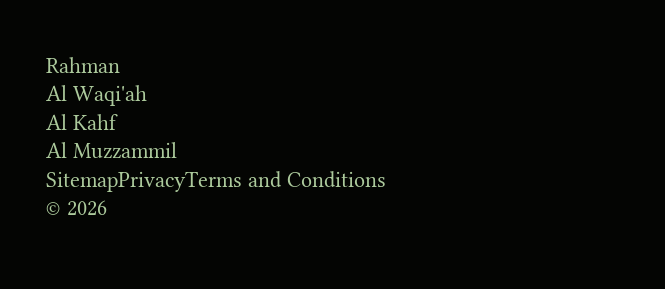Rahman
Al Waqi'ah
Al Kahf
Al Muzzammil
SitemapPrivacyTerms and Conditions
© 2026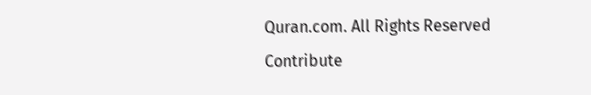Quran.com. All Rights Reserved
Contribute